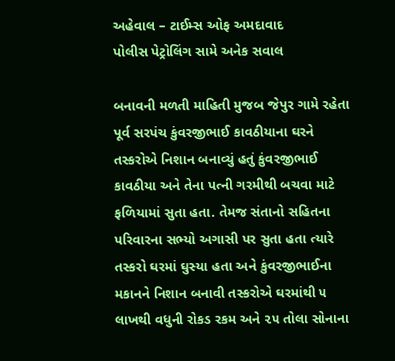અહેવાલ – ટાઈમ્સ ઓફ અમદાવાદ
પોલીસ પેટ્રોલિંગ સામે અનેક સવાલ

બનાવની મળતી માહિતી મુજબ જેપુર ગામે રહેતા પૂર્વ સરપંચ કુંવરજીભાઈ કાવઠીયાના ઘરને તસ્કરોએ નિશાન બનાવ્યું હતું કુંવરજીભાઈ કાવઠીયા અને તેના પત્ની ગરમીથી બચવા માટે ફળિયામાં સુતા હતા. તેમજ સંતાનો સહિતના પરિવારના સભ્યો અગાસી પર સુતા હતા ત્યારે તસ્કરો ઘરમાં ઘુસ્યા હતા અને કુંવરજીભાઈના મકાનને નિશાન બનાવી તસ્કરોએ ઘરમાંથી ૫ લાખથી વધુની રોકડ રકમ અને ૨૫ તોલા સોનાના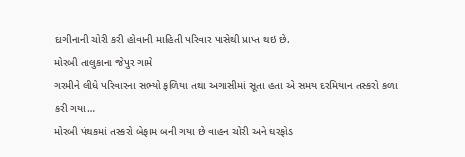દાગીનાની ચોરી કરી હોવાની માહિતી પરિવાર પાસેથી પ્રાપ્ત થઇ છે.
મોરબી તાલુકાના જેપુર ગામે
ગરમીને લીધે પરિવારના સભ્યો ફળિયા તથા અગાસીમાં સૂતા હતા એ સમય દરમિયાન તસ્કરો કળા કરી ગયા…
મોરબી પંથકમાં તસ્કરો બેફામ બની ગયા છે વાહન ચોરી અને ઘરફોડ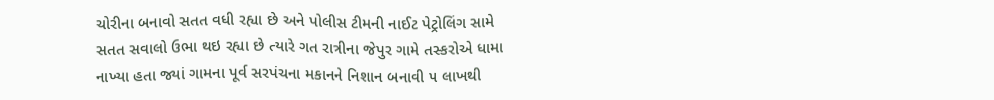ચોરીના બનાવો સતત વધી રહ્યા છે અને પોલીસ ટીમની નાઈટ પેટ્રોલિંગ સામે સતત સવાલો ઉભા થઇ રહ્યા છે ત્યારે ગત રાત્રીના જેપુર ગામે તસ્કરોએ ધામા નાખ્યા હતા જ્યાં ગામના પૂર્વ સરપંચના મકાનને નિશાન બનાવી ૫ લાખથી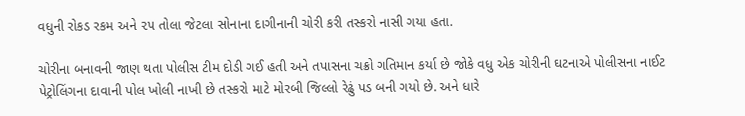વધુની રોકડ રકમ અને ૨૫ તોલા જેટલા સોનાના દાગીનાની ચોરી કરી તસ્કરો નાસી ગયા હતા.

ચોરીના બનાવની જાણ થતા પોલીસ ટીમ દોડી ગઈ હતી અને તપાસના ચક્રો ગતિમાન કર્યા છે જોકે વધુ એક ચોરીની ઘટનાએ પોલીસના નાઈટ પેટ્રોલિંગના દાવાની પોલ ખોલી નાખી છે તસ્કરો માટે મોરબી જિલ્લો રેઢું પડ બની ગયો છે. અને ધારે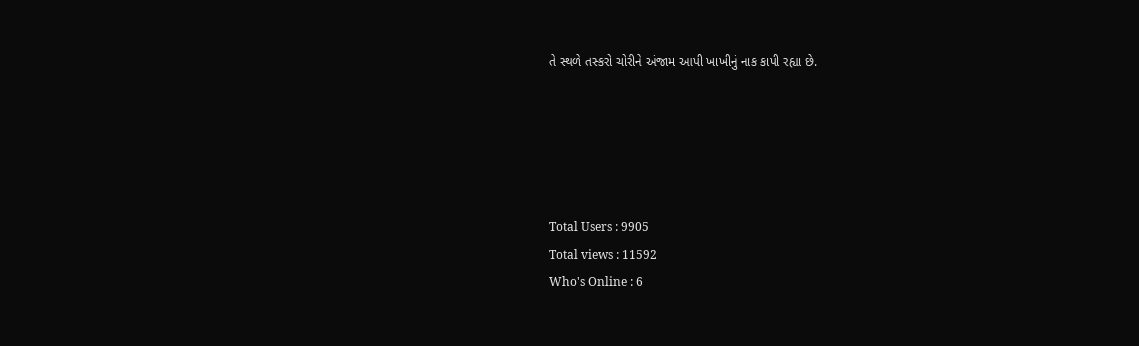તે સ્થળે તસ્કરો ચોરીને અંજામ આપી ખાખીનું નાક કાપી રહ્યા છે.





Total Users : 9905
Total views : 11592
Who's Online : 6